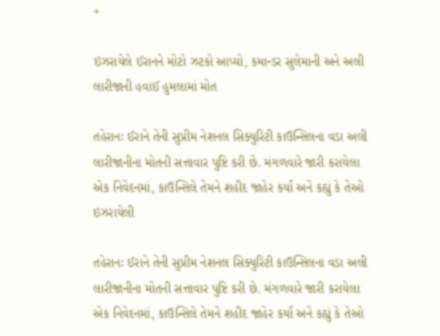+

ઇઝરાયેલે ઈરાનને મોટો ઝટકો આપ્યો, કમાન્ડર સુલેમાની અને અલી લારીજાની હવાઈ હુમલામાં મોત

તહેરાનઃ ઈરાને તેની સુપ્રીમ નેશનલ સિક્યુરિટી કાઉન્સિલના વડા અલી લારીજાનીના મોતની સત્તાવાર પુષ્ટિ કરી છે. મંગળવારે જારી કરાયેલા એક નિવેદનમાં, કાઉન્સિલે તેમને શહીદ જાહેર કર્યા અને કહ્યું કે તેઓ ઇઝરાયેલી

તહેરાનઃ ઈરાને તેની સુપ્રીમ નેશનલ સિક્યુરિટી કાઉન્સિલના વડા અલી લારીજાનીના મોતની સત્તાવાર પુષ્ટિ કરી છે. મંગળવારે જારી કરાયેલા એક નિવેદનમાં, કાઉન્સિલે તેમને શહીદ જાહેર કર્યા અને કહ્યું કે તેઓ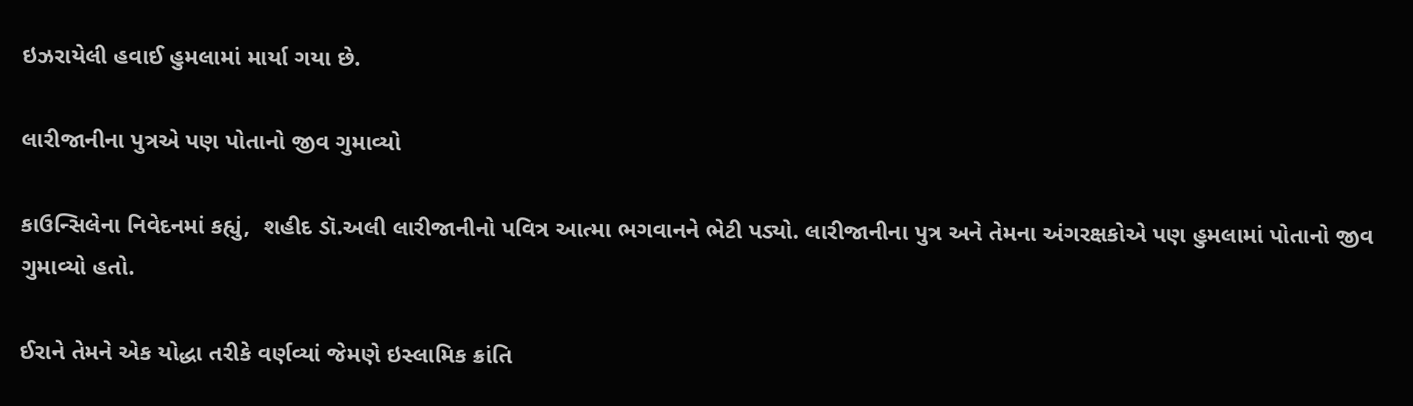ઇઝરાયેલી હવાઈ હુમલામાં માર્યા ગયા છે.

લારીજાનીના પુત્રએ પણ પોતાનો જીવ ગુમાવ્યો

કાઉન્સિલેના નિવેદનમાં કહ્યું,  શહીદ ડૉ.અલી લારીજાનીનો પવિત્ર આત્મા ભગવાનને ભેટી પડ્યો. લારીજાનીના પુત્ર અને તેમના અંગરક્ષકોએ પણ હુમલામાં પોતાનો જીવ ગુમાવ્યો હતો.

ઈરાને તેમને એક યોદ્ધા તરીકે વર્ણવ્યાં જેમણે ઇસ્લામિક ક્રાંતિ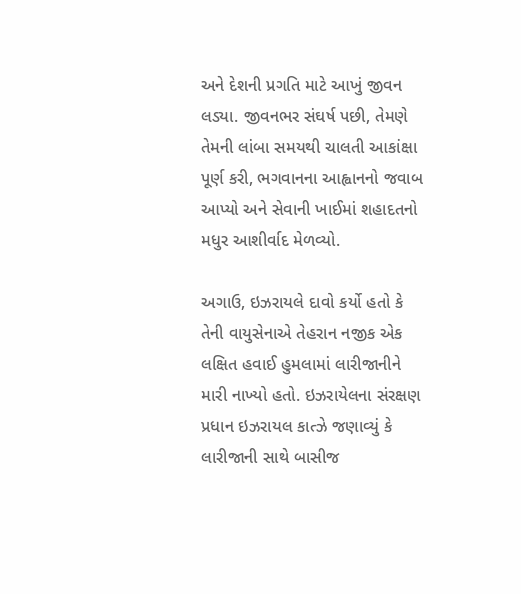અને દેશની પ્રગતિ માટે આખું જીવન લડ્યા. જીવનભર સંઘર્ષ પછી, તેમણે તેમની લાંબા સમયથી ચાલતી આકાંક્ષા પૂર્ણ કરી, ભગવાનના આહ્વાનનો જવાબ આપ્યો અને સેવાની ખાઈમાં શહાદતનો મધુર આશીર્વાદ મેળવ્યો.

અગાઉ, ઇઝરાયલે દાવો કર્યો હતો કે તેની વાયુસેનાએ તેહરાન નજીક એક લક્ષિત હવાઈ હુમલામાં લારીજાનીને મારી નાખ્યો હતો. ઇઝરાયેલના સંરક્ષણ પ્રધાન ઇઝરાયલ કાત્ઝે જણાવ્યું કે લારીજાની સાથે બાસીજ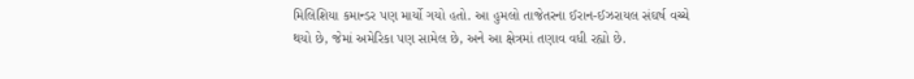મિલિશિયા કમાન્ડર પણ માર્યો ગયો હતો. આ હુમલો તાજેતરના ઈરાન-ઈઝરાયલ સંઘર્ષ વચ્ચે થયો છે, જેમાં અમેરિકા પણ સામેલ છે, અને આ ક્ષેત્રમાં તણાવ વધી રહ્યો છે.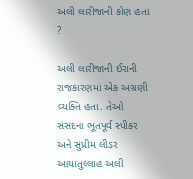અલી લારીજાની કોણ હતા ?

અલી લારીજાની ઈરાની રાજકારણમાં એક અગ્રણી વ્યક્તિ હતા. તેઓ સંસદના ભૂતપૂર્વ સ્પીકર અને સુપ્રીમ લીડર આયાતુલ્લાહ અલી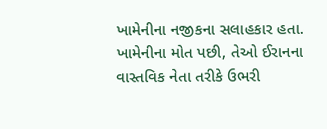ખામેનીના નજીકના સલાહકાર હતા. ખામેનીના મોત પછી, તેઓ ઈરાનના વાસ્તવિક નેતા તરીકે ઉભરી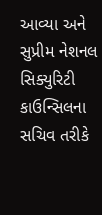આવ્યા અને સુપ્રીમ નેશનલ સિક્યુરિટી કાઉન્સિલના સચિવ તરીકે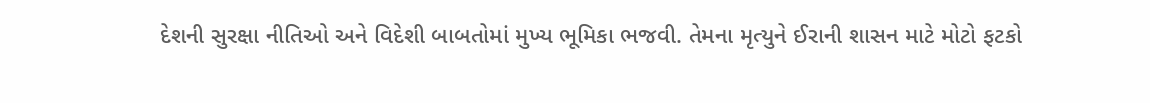દેશની સુરક્ષા નીતિઓ અને વિદેશી બાબતોમાં મુખ્ય ભૂમિકા ભજવી. તેમના મૃત્યુને ઈરાની શાસન માટે મોટો ફટકો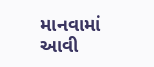માનવામાં આવી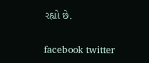રહ્યો છે.

facebook twitter